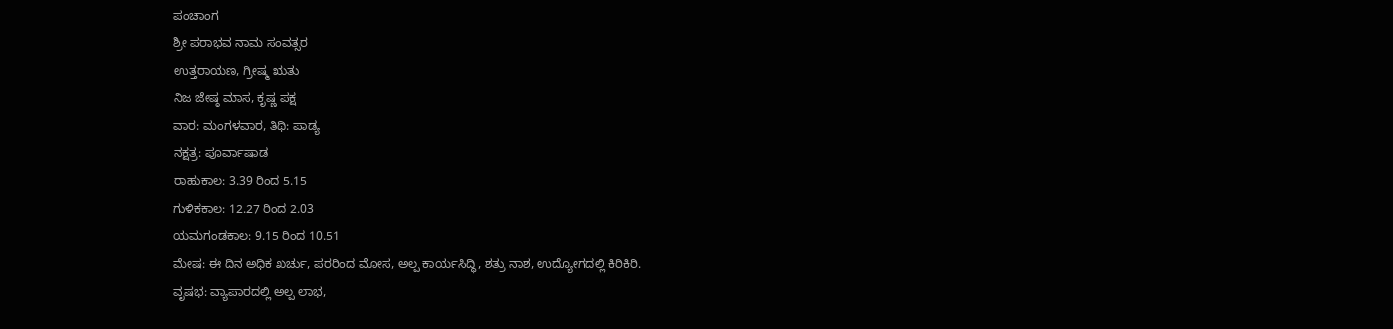ಪಂಚಾಂಗ
ಶ್ರೀ ಪರಾಭವ ನಾಮ ಸಂವತ್ಸರ
ಉತ್ತರಾಯಣ, ಗ್ರೀಷ್ಮ ಋತು
ನಿಜ ಜೇಷ್ಠ ಮಾಸ, ಕೃಷ್ಣ ಪಕ್ಷ
ವಾರ: ಮಂಗಳವಾರ, ತಿಥಿ: ಪಾಡ್ಯ
ನಕ್ಷತ್ರ: ಪೂರ್ವಾಷಾಡ
ರಾಹುಕಾಲ: 3.39 ರಿಂದ 5.15
ಗುಳಿಕಕಾಲ: 12.27 ರಿಂದ 2.03
ಯಮಗಂಡಕಾಲ: 9.15 ರಿಂದ 10.51
ಮೇಷ: ಈ ದಿನ ಅಧಿಕ ಖರ್ಚು, ಪರರಿಂದ ಮೋಸ, ಅಲ್ಪ ಕಾರ್ಯಸಿದ್ಧಿ, ಶತ್ರು ನಾಶ, ಉದ್ಯೋಗದಲ್ಲಿ ಕಿರಿಕಿರಿ.
ವೃಷಭ: ವ್ಯಾಪಾರದಲ್ಲಿ ಅಲ್ಪ ಲಾಭ,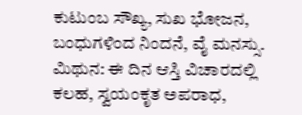ಕುಟುಂಬ ಸೌಖ್ಯ, ಸುಖ ಭೋಜನ, ಬಂಧುಗಳಿಂದ ನಿಂದನೆ, ವೈ ಮನಸ್ಸು.
ಮಿಥುನ: ಈ ದಿನ ಆಸ್ತಿ ವಿಚಾರದಲ್ಲಿ ಕಲಹ, ಸ್ವಯಂಕೃತ ಅಪರಾಧ,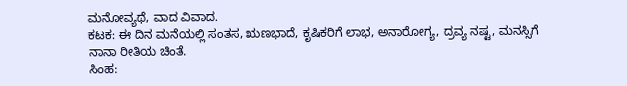ಮನೋವ್ಯಥೆ, ವಾದ ವಿವಾದ.
ಕಟಕ: ಈ ದಿನ ಮನೆಯಲ್ಲಿ ಸಂತಸ, ಋಣಭಾದೆ, ಕೃಷಿಕರಿಗೆ ಲಾಭ, ಅನಾರೋಗ್ಯ, ದ್ರವ್ಯ ನಷ್ಟ, ಮನಸ್ಸಿಗೆ ನಾನಾ ರೀತಿಯ ಚಿಂತೆ.
ಸಿಂಹ: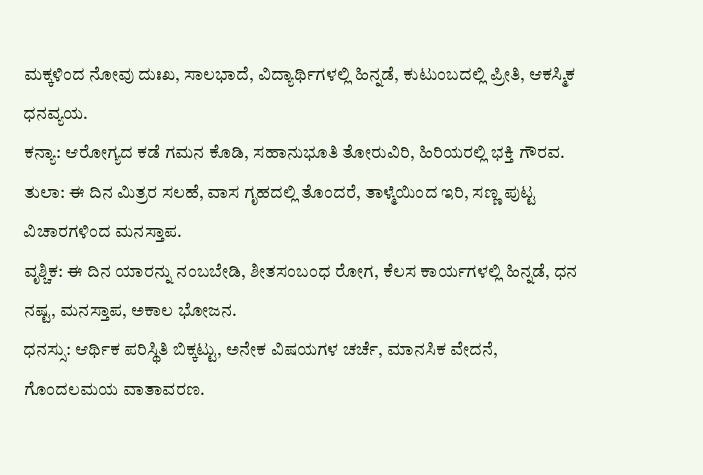ಮಕ್ಕಳಿಂದ ನೋವು ದುಃಖ, ಸಾಲಭಾದೆ, ವಿದ್ಯಾರ್ಥಿಗಳಲ್ಲಿ ಹಿನ್ನಡೆ, ಕುಟುಂಬದಲ್ಲಿ ಪ್ರೀತಿ, ಆಕಸ್ಮಿಕ ಧನವ್ಯಯ.
ಕನ್ಯಾ: ಆರೋಗ್ಯದ ಕಡೆ ಗಮನ ಕೊಡಿ, ಸಹಾನುಭೂತಿ ತೋರುವಿರಿ, ಹಿರಿಯರಲ್ಲಿ ಭಕ್ತಿ ಗೌರವ.
ತುಲಾ: ಈ ದಿನ ಮಿತ್ರರ ಸಲಹೆ, ವಾಸ ಗೃಹದಲ್ಲಿ ತೊಂದರೆ, ತಾಳ್ಮೆಯಿಂದ ಇರಿ, ಸಣ್ಣ ಪುಟ್ಟ ವಿಚಾರಗಳಿಂದ ಮನಸ್ತಾಪ.
ವೃಶ್ಚಿಕ: ಈ ದಿನ ಯಾರನ್ನು ನಂಬಬೇಡಿ, ಶೀತಸಂಬಂಧ ರೋಗ, ಕೆಲಸ ಕಾರ್ಯಗಳಲ್ಲಿ ಹಿನ್ನಡೆ, ಧನ ನಷ್ಟ, ಮನಸ್ತಾಪ, ಅಕಾಲ ಭೋಜನ.
ಧನಸ್ಸು: ಆರ್ಥಿಕ ಪರಿಸ್ಥಿತಿ ಬಿಕ್ಕಟ್ಟು, ಅನೇಕ ವಿಷಯಗಳ ಚರ್ಚೆ, ಮಾನಸಿಕ ವೇದನೆ, ಗೊಂದಲಮಯ ವಾತಾವರಣ.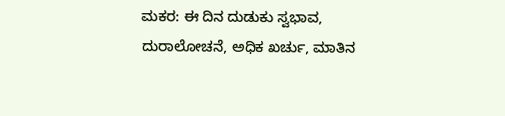ಮಕರ: ಈ ದಿನ ದುಡುಕು ಸ್ವಭಾವ, ದುರಾಲೋಚನೆ, ಅಧಿಕ ಖರ್ಚು, ಮಾತಿನ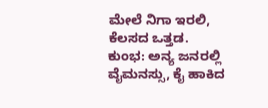ಮೇಲೆ ನಿಗಾ ಇರಲಿ, ಕೆಲಸದ ಒತ್ತಡ.
ಕುಂಭ: ಅನ್ಯ ಜನರಲ್ಲಿ ವೈಮನಸ್ಸು, ಕೈ ಹಾಕಿದ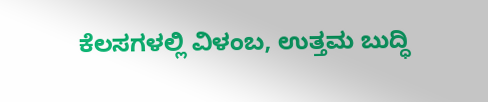ಕೆಲಸಗಳಲ್ಲಿ ವಿಳಂಬ, ಉತ್ತಮ ಬುದ್ಧಿ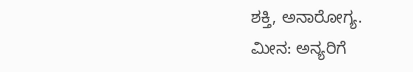ಶಕ್ತಿ, ಅನಾರೋಗ್ಯ.
ಮೀನ: ಅನ್ಯರಿಗೆ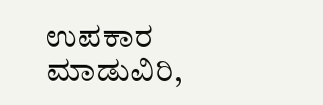ಉಪಕಾರ ಮಾಡುವಿರಿ,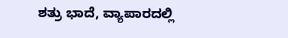ಶತ್ರು ಭಾದೆ, ವ್ಯಾಪಾರದಲ್ಲಿ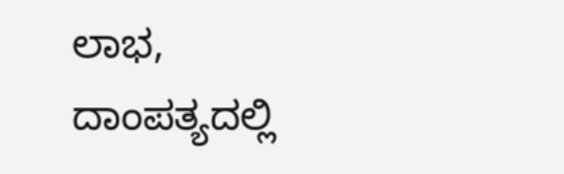ಲಾಭ, ದಾಂಪತ್ಯದಲ್ಲಿ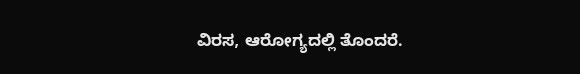ವಿರಸ, ಆರೋಗ್ಯದಲ್ಲಿ ತೊಂದರೆ.